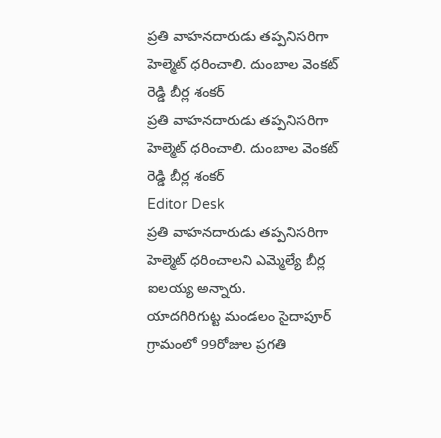ప్రతి వాహనదారుడు తప్పనిసరిగా హెల్మెట్ ధరించాలి. దుంబాల వెంకట్ రెడ్డి బీర్ల శంకర్
ప్రతి వాహనదారుడు తప్పనిసరిగా హెల్మెట్ ధరించాలి. దుంబాల వెంకట్ రెడ్డి బీర్ల శంకర్
Editor Desk
ప్రతి వాహనదారుడు తప్పనిసరిగా హెల్మెట్ ధరించాలని ఎమ్మెల్యే బీర్ల ఐలయ్య అన్నారు.
యాదగిరిగుట్ట మండలం సైదాపూర్ గ్రామంలో 99రోజుల ప్రగతి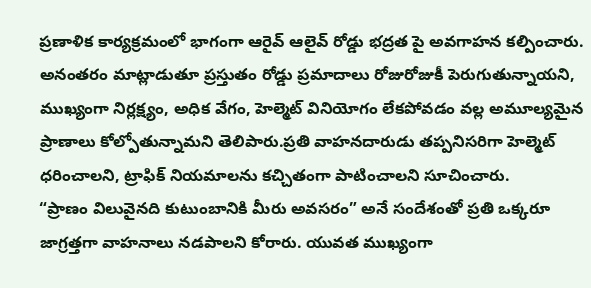ప్రణాళిక కార్యక్రమంలో భాగంగా ఆరైవ్ ఆలైవ్ రోడ్డు భద్రత పై అవగాహన కల్పించారు. అనంతరం మాట్లాడుతూ ప్రస్తుతం రోడ్డు ప్రమాదాలు రోజురోజుకీ పెరుగుతున్నాయని, ముఖ్యంగా నిర్లక్ష్యం, అధిక వేగం, హెల్మెట్ వినియోగం లేకపోవడం వల్ల అమూల్యమైన ప్రాణాలు కోల్పోతున్నామని తెలిపారు.ప్రతి వాహనదారుడు తప్పనిసరిగా హెల్మెట్ ధరించాలని, ట్రాఫిక్ నియమాలను కచ్చితంగా పాటించాలని సూచించారు.
“ప్రాణం విలువైనది కుటుంబానికి మీరు అవసరం” అనే సందేశంతో ప్రతి ఒక్కరూ జాగ్రత్తగా వాహనాలు నడపాలని కోరారు. యువత ముఖ్యంగా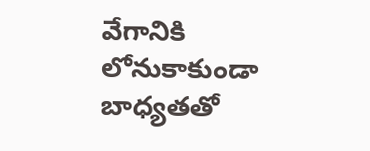వేగానికి లోనుకాకుండా బాధ్యతతో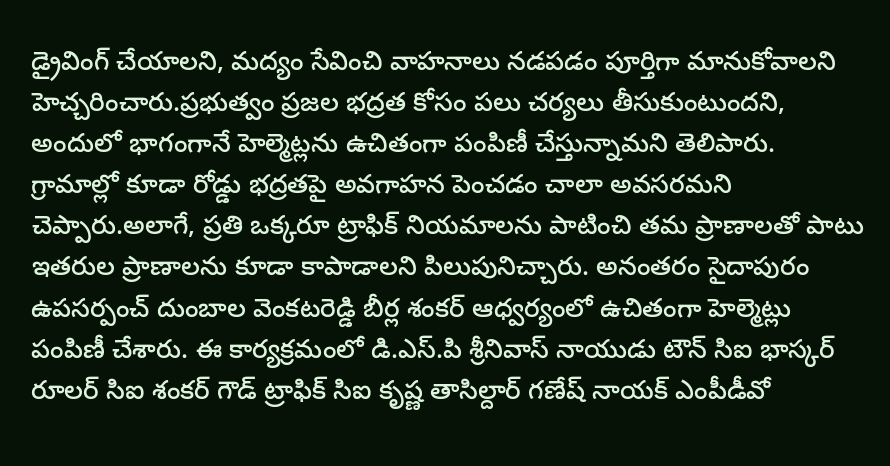డ్రైవింగ్ చేయాలని, మద్యం సేవించి వాహనాలు నడపడం పూర్తిగా మానుకోవాలని హెచ్చరించారు.ప్రభుత్వం ప్రజల భద్రత కోసం పలు చర్యలు తీసుకుంటుందని, అందులో భాగంగానే హెల్మెట్లను ఉచితంగా పంపిణీ చేస్తున్నామని తెలిపారు. గ్రామాల్లో కూడా రోడ్డు భద్రతపై అవగాహన పెంచడం చాలా అవసరమని చెప్పారు.అలాగే, ప్రతి ఒక్కరూ ట్రాఫిక్ నియమాలను పాటించి తమ ప్రాణాలతో పాటు ఇతరుల ప్రాణాలను కూడా కాపాడాలని పిలుపునిచ్చారు. అనంతరం సైదాపురం ఉపసర్పంచ్ దుంబాల వెంకటరెడ్డి బీర్ల శంకర్ ఆధ్వర్యంలో ఉచితంగా హెల్మెట్లు పంపిణీ చేశారు. ఈ కార్యక్రమంలో డి.ఎస్.పి శ్రీనివాస్ నాయుడు టౌన్ సిఐ భాస్కర్ రూలర్ సిఐ శంకర్ గౌడ్ ట్రాఫిక్ సిఐ కృష్ణ తాసిల్దార్ గణేష్ నాయక్ ఎంపీడీవో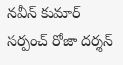నవీన్ కుమార్ సర్పంచ్ రోజా దర్శన్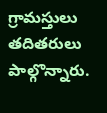గ్రామస్తులు తదితరులు పాల్గొన్నారు.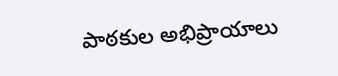పాఠకుల అభిప్రాయాలు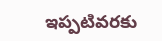ఇప్పటివరకు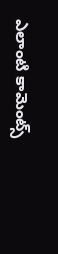ఎలాంటి కామెంట్స్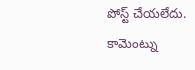పోస్ట్ చేయలేదు.
కామెంట్ను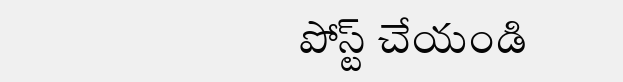పోస్ట్ చేయండి